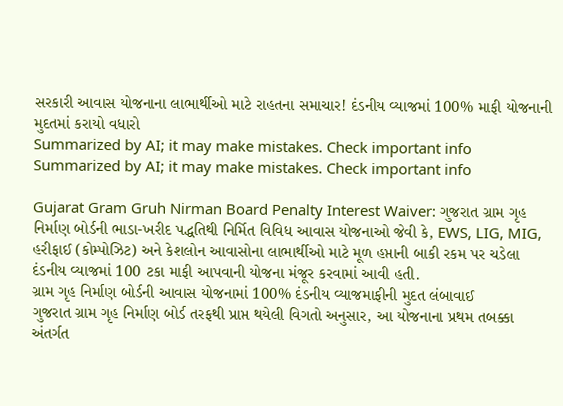સરકારી આવાસ યોજનાના લાભાર્થીઓ માટે રાહતના સમાચાર! દંડનીય વ્યાજમાં 100% માફી યોજનાની મુદતમાં કરાયો વધારો
Summarized by AI; it may make mistakes. Check important info
Summarized by AI; it may make mistakes. Check important info

Gujarat Gram Gruh Nirman Board Penalty Interest Waiver: ગુજરાત ગ્રામ ગૃહ નિર્માણ બોર્ડની ભાડા-ખરીદ પદ્ધતિથી નિર્મિત વિવિધ આવાસ યોજનાઓ જેવી કે, EWS, LIG, MIG, હરીફાઈ (કોમ્પોઝિટ) અને કેશલોન આવાસોના લાભાર્થીઓ માટે મૂળ હપ્તાની બાકી રકમ પર ચડેલા દંડનીય વ્યાજમાં 100 ટકા માફી આપવાની યોજના મંજૂર કરવામાં આવી હતી.
ગ્રામ ગૃહ નિર્માણ બોર્ડની આવાસ યોજનામાં 100% દંડનીય વ્યાજમાફીની મુદત લંબાવાઈ
ગુજરાત ગ્રામ ગૃહ નિર્માણ બોર્ડ તરફથી પ્રાપ્ત થયેલી વિગતો અનુસાર, આ યોજનાના પ્રથમ તબક્કા અંતર્ગત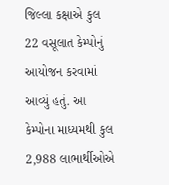જિલ્લા કક્ષાએ કુલ 22 વસૂલાત કેમ્પોનું આયોજન કરવામાં આવ્યું હતું. આ કેમ્પોના માધ્યમથી કુલ 2,988 લાભાર્થીઓએ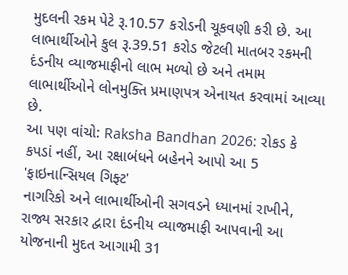મુદલની રકમ પેટે રૂ.10.57 કરોડની ચૂકવણી કરી છે. આ લાભાર્થીઓને કુલ રૂ.39.51 કરોડ જેટલી માતબર રકમની દંડનીય વ્યાજમાફીનો લાભ મળ્યો છે અને તમામ લાભાર્થીઓને લોનમુક્તિ પ્રમાણપત્ર એનાયત કરવામાં આવ્યા છે.
આ પણ વાંચો: Raksha Bandhan 2026: રોકડ કે કપડાં નહીં, આ રક્ષાબંધને બહેનને આપો આ 5 'ફાઇનાન્સિયલ ગિફ્ટ'
નાગરિકો અને લાભાર્થીઓની સગવડને ધ્યાનમાં રાખીને, રાજ્ય સરકાર દ્વારા દંડનીય વ્યાજમાફી આપવાની આ યોજનાની મુદત આગામી 31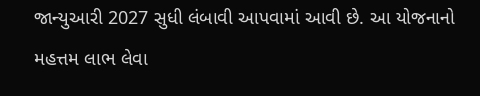જાન્યુઆરી 2027 સુધી લંબાવી આપવામાં આવી છે. આ યોજનાનો મહત્તમ લાભ લેવા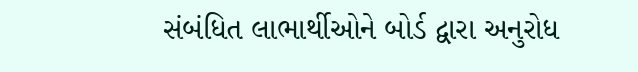સંબંધિત લાભાર્થીઓને બોર્ડ દ્વારા અનુરોધ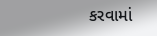કરવામાં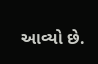આવ્યો છે.